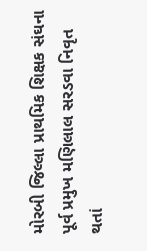મોરબી જિલ્લા પ્રાથમિક શિક્ષક સંઘના પૂર્વ પ્રમુખ મણિલાલ સરડવા નિવૃત થતાં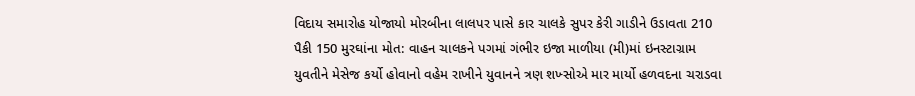વિદાય સમારોહ યોજાયો મોરબીના લાલપર પાસે કાર ચાલકે સુપર કેરી ગાડીને ઉડાવતા 210 પૈકી 150 મુરઘાંના મોત: વાહન ચાલકને પગમાં ગંભીર ઇજા માળીયા (મી)માં ઇનસ્ટાગ્રામ યુવતીને મેસેજ કર્યો હોવાનો વહેમ રાખીને યુવાનને ત્રણ શખ્સોએ માર માર્યો હળવદના ચરાડવા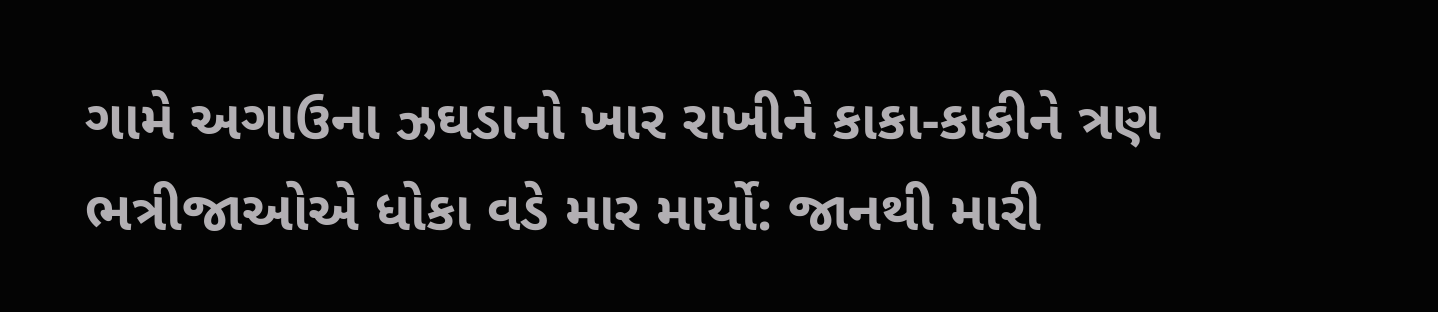ગામે અગાઉના ઝઘડાનો ખાર રાખીને કાકા-કાકીને ત્રણ ભત્રીજાઓએ ધોકા વડે માર માર્યો: જાનથી મારી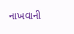નાખવાની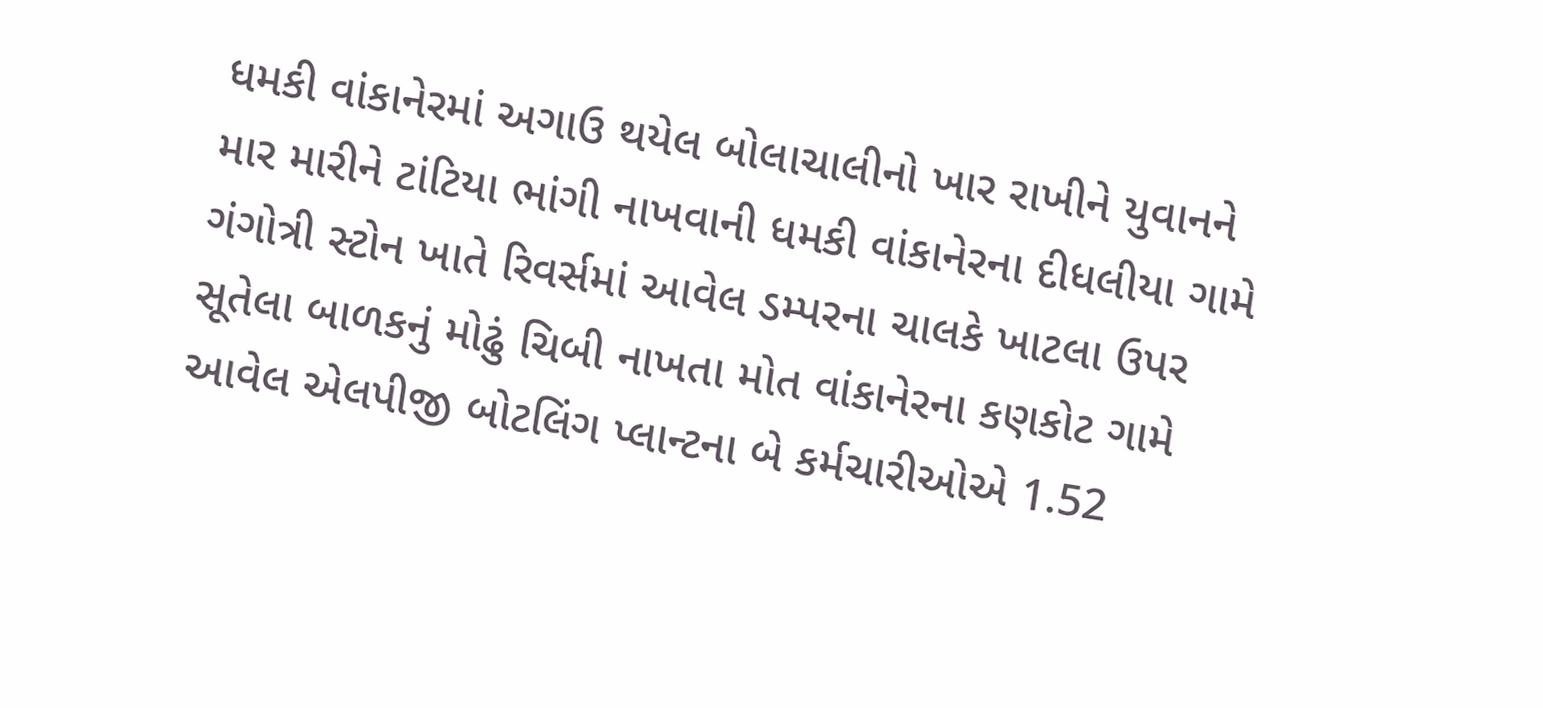ધમકી વાંકાનેરમાં અગાઉ થયેલ બોલાચાલીનો ખાર રાખીને યુવાનને માર મારીને ટાંટિયા ભાંગી નાખવાની ધમકી વાંકાનેરના દીધલીયા ગામે ગંગોત્રી સ્ટોન ખાતે રિવર્સમાં આવેલ ડમ્પરના ચાલકે ખાટલા ઉપર સૂતેલા બાળકનું મોઢું ચિબી નાખતા મોત વાંકાનેરના કણકોટ ગામે આવેલ એલપીજી બોટલિંગ પ્લાન્ટના બે કર્મચારીઓએ 1.52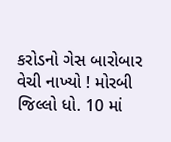કરોડનો ગેસ બારોબાર વેચી નાખ્યો ! મોરબી જિલ્લો ધો. 10 માં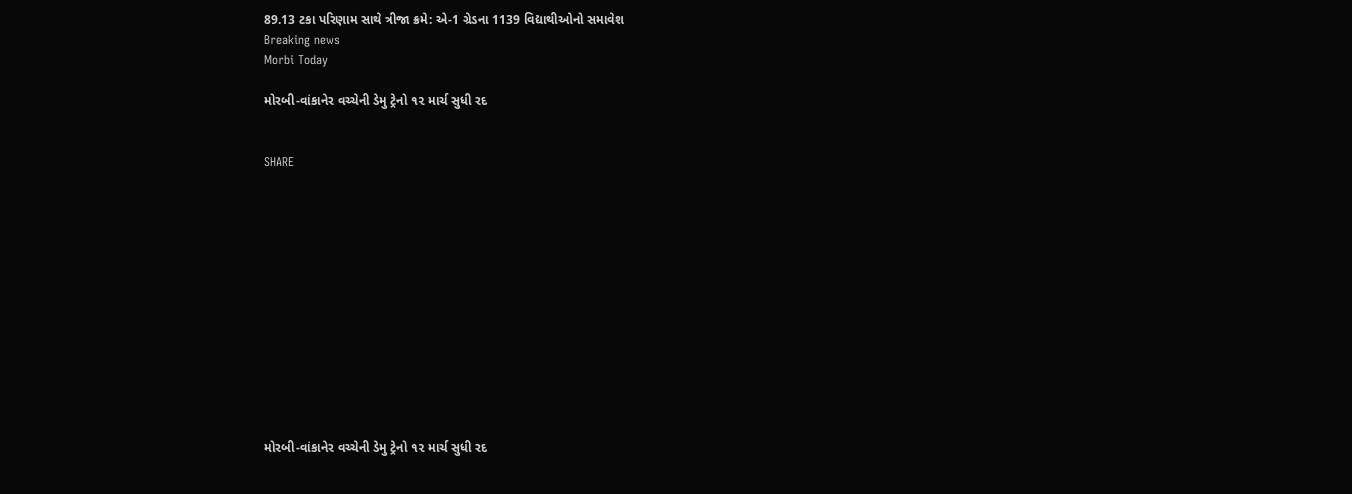89.13 ટકા પરિણામ સાથે ત્રીજા ક્રમે: એ-1 ગ્રેડના 1139 વિદ્યાથીઓનો સમાવેશ
Breaking news
Morbi Today

મોરબી-વાંકાનેર વચ્ચેની ડેમુ ટ્રેનો ૧૨ માર્ચ સુધી રદ


SHARE













મોરબી-વાંકાનેર વચ્ચેની ડેમુ ટ્રેનો ૧૨ માર્ચ સુધી રદ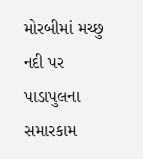મોરબીમાં મચ્છુ નદી પર પાડાપુલના સમારકામ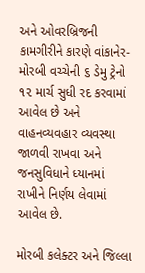અને ઓવરબ્રિજની કામગીરીને કારણે વાંકાનેર-મોરબી વચ્ચેની ૬ ડેમુ ટ્રેનો ૧૨ માર્ચ સુધી રદ કરવામાં આવેલ છે અને વાહનવ્યવહાર વ્યવસ્થા જાળવી રાખવા અને જનસુવિધાને ધ્યાનમાં રાખીને નિર્ણય લેવામાં આવેલ છે.

મોરબી કલેક્ટર અને જિલ્લા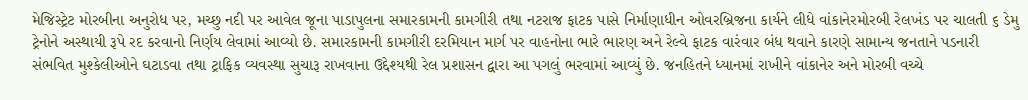મેજિસ્ટ્રેટ મોરબીના અનુરોધ પર, મચ્છુ નદી પર આવેલ જૂના પાડાપુલના સમારકામની કામગીરી તથા નટરાજ ફાટક પાસે નિર્માણાધીન ઓવરબ્રિજના કાર્યને લીધે વાંકાનેરમોરબી રેલખંડ પર ચાલતી ૬ ડેમુ ટ્રેનોને અસ્થાયી રૂપે રદ કરવાનો નિર્ણય લેવામાં આવ્યો છે. સમારકામની કામગીરી દરમિયાન માર્ગ પર વાહનોના ભારે ભારણ અને રેલ્વે ફાટક વારંવાર બંધ થવાને કારણે સામાન્ય જનતાને પડનારી સંભવિત મુશ્કેલીઓને ઘટાડવા તથા ટ્રાફિક વ્યવસ્થા સુચારૂ રાખવાના ઉદ્દેશ્યથી રેલ પ્રશાસન દ્વારા આ પગલું ભરવામાં આવ્યું છે. જનહિતને ધ્યાનમાં રાખીને વાંકાનેર અને મોરબી વચ્ચે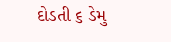દોડતી ૬ ડેમુ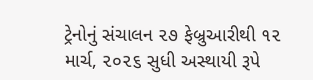ટ્રેનોનું સંચાલન ૨૭ ફેબ્રુઆરીથી ૧૨ માર્ચ, ૨૦૨૬ સુધી અસ્થાયી રૂપે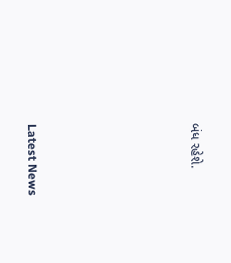બંધ રહેશે.






Latest News